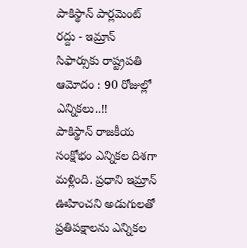పాకిస్థాన్ పార్లమెంట్ రద్దు - ఇమ్రాన్ సిఫార్సుకు రాష్ట్రపతి ఆమోదం : 90 రోజుల్లో ఎన్నికలు..!!
పాకిస్థాన్ రాజకీయ సంక్షోభం ఎన్నికల దిశగా మళ్లింది. ప్రధాని ఇమ్రాన్ ఊహించని అడుగులతో ప్రతిపక్షాలను ఎన్నికల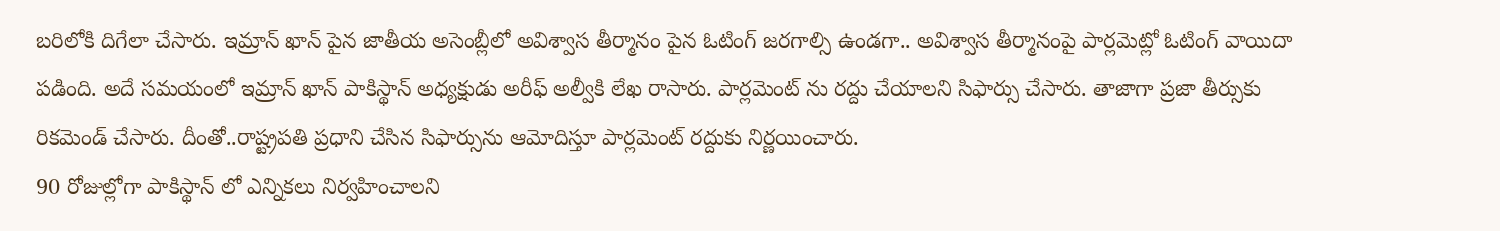బరిలోకి దిగేలా చేసారు. ఇమ్రాన్ ఖాన్ పైన జాతీయ అసెంబ్లీలో అవిశ్వాస తీర్మానం పైన ఓటింగ్ జరగాల్సి ఉండగా.. అవిశ్వాస తీర్మానంపై పార్లమెట్లో ఓటింగ్ వాయిదా పడింది. అదే సమయంలో ఇమ్రాన్ ఖాన్ పాకిస్థాన్ అధ్యక్షుడు అరీఫ్ అల్వీకి లేఖ రాసారు. పార్లమెంట్ ను రద్దు చేయాలని సిఫార్సు చేసారు. తాజాగా ప్రజా తీర్సుకు రికమెండ్ చేసారు. దీంతో..రాష్ట్రపతి ప్రధాని చేసిన సిఫార్సును ఆమోదిస్తూ పార్లమెంట్ రద్దుకు నిర్ణయించారు.
90 రోజుల్లోగా పాకిస్థాన్ లో ఎన్నికలు నిర్వహించాలని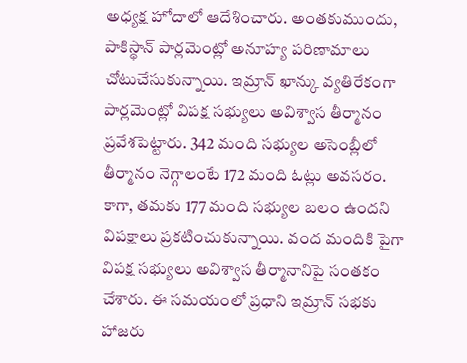అధ్యక్ష హోదాలో ఆదేశించారు. అంతకుముందు, పాకిస్థాన్ పార్లమెంట్లో అనూహ్య పరిణామాలు చోటుచేసుకున్నాయి. ఇమ్రాన్ ఖాన్కు వ్యతిరేకంగా పార్లమెంట్లో విపక్ష సభ్యులు అవిశ్వాస తీర్మానం ప్రవేశపెట్టారు. 342 మంది సభ్యుల అసెంబ్లీలో తీర్మానం నెగ్గాలంటే 172 మంది ఓట్లు అవసరం. కాగా, తమకు 177 మంది సభ్యుల బలం ఉందని విపక్షాలు ప్రకటించుకున్నాయి. వంద మందికి పైగా విపక్ష సభ్యులు అవిశ్వాస తీర్మానానిపై సంతకం చేశారు. ఈ సమయంలో ప్రధాని ఇమ్రాన్ సభకు హాజరు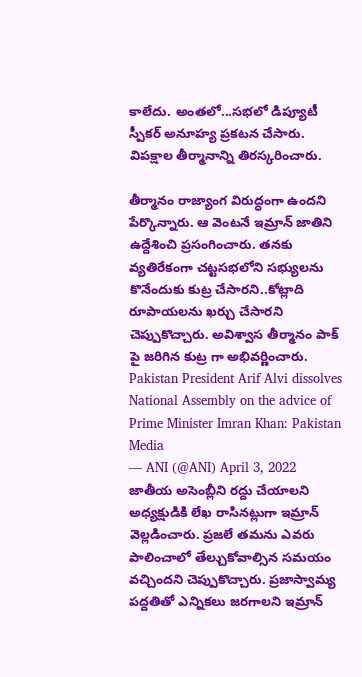కాలేదు. అంతలో...సభలో డిప్యూటీ స్పీకర్ అనూహ్య ప్రకటన చేసారు. విపక్షాల తీర్మానాన్ని తిరస్కరించారు.

తీర్మానం రాజ్యాంగ విరుద్ధంగా ఉందని పేర్కొన్నారు. ఆ వెంటనే ఇమ్రాన్ జాతిని ఉద్దేశించి ప్రసంగించారు. తనకు వ్యతిరేకంగా చట్టసభలోని సభ్యులను కొనేందుకు కుట్ర చేసారని..కోట్లాది రూపాయలను ఖర్చు చేసారని చెప్పుకొచ్చారు. అవిశ్వాస తీర్మానం పాక్ పై జరిగిన కుట్ర గా అభివర్ణించారు.
Pakistan President Arif Alvi dissolves National Assembly on the advice of Prime Minister Imran Khan: Pakistan Media
— ANI (@ANI) April 3, 2022
జాతీయ అసెంబ్లీని రద్దు చేయాలని అధ్యక్షుడికి లేఖ రాసినట్లుగా ఇమ్రాన్ వెల్లడించారు. ప్రజలే తమను ఎవరు పాలించాలో తేల్చుకోవాల్సిన సమయం వచ్చిందని చెప్పుకొచ్చారు. ప్రజాస్వామ్య పద్దతితో ఎన్నికలు జరగాలని ఇమ్రాన్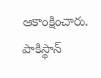ఆకాంక్షించారు. పాకిస్థాన్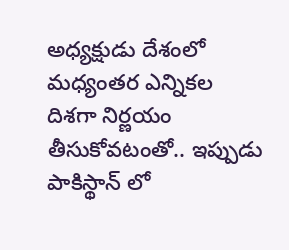అధ్యక్షుడు దేశంలో మధ్యంతర ఎన్నికల దిశగా నిర్ణయం తీసుకోవటంతో.. ఇప్పుడు పాకిస్థాన్ లో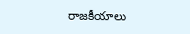రాజకీయాలు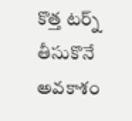కొత్త టర్న్ తీసుకొనే అవకాశం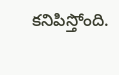కనిపిస్తోంది.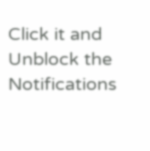Click it and Unblock the Notifications